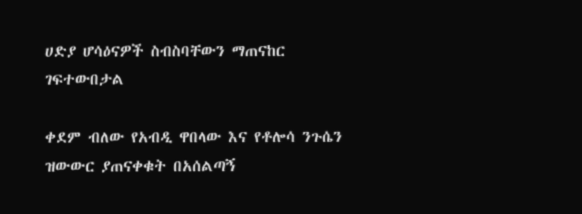ሀድያ ሆሳዕናዎች ስብስባቸውን ማጠናከር ገፍተውበታል

ቀደም ብለው የአብዲ ዋበላው እና የቶሎሳ ንጉሴን ዝውውር ያጠናቀቁት በአሰልጣኝ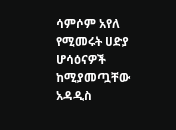ሳምሶም አየለ የሚመሩት ሀድያ ሆሳዕናዎች ከሚያመጧቸው አዳዲስ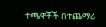ተጫዋቾች በተጨማሪ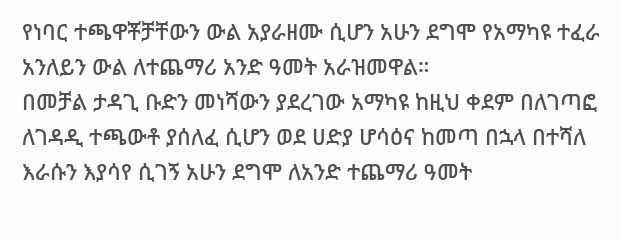የነባር ተጫዋቾቻቸውን ውል አያራዘሙ ሲሆን አሁን ደግሞ የአማካዩ ተፈራ አንለይን ውል ለተጨማሪ አንድ ዓመት አራዝመዋል።
በመቻል ታዳጊ ቡድን መነሻውን ያደረገው አማካዩ ከዚህ ቀደም በለገጣፎ ለገዳዲ ተጫውቶ ያሰለፈ ሲሆን ወደ ሀድያ ሆሳዕና ከመጣ በኋላ በተሻለ እራሱን እያሳየ ሲገኝ አሁን ደግሞ ለአንድ ተጨማሪ ዓመት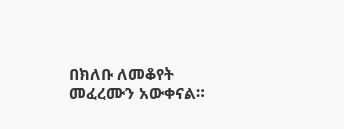በክለቡ ለመቆየት መፈረሙን አውቀናል።